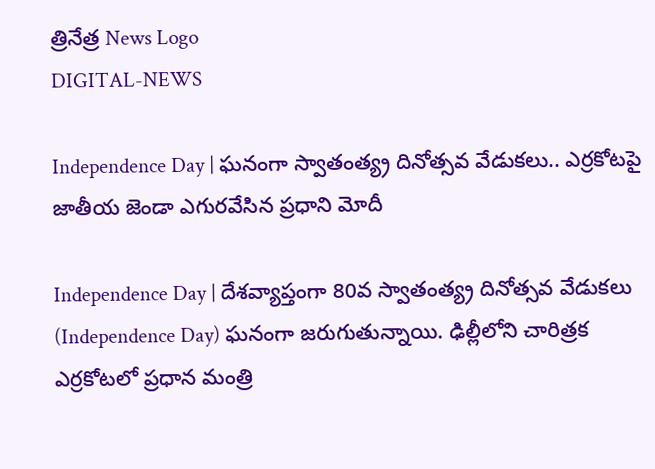త్రినేత్ర News Logo
DIGITAL-NEWS

Independence Day | ఘ‌నంగా స్వాతంత్య్ర దినోత్స‌వ వేడుక‌లు.. ఎర్ర‌కోట‌పై జాతీయ జెండా ఎగుర‌వేసిన ప్ర‌ధాని మోదీ

Independence Day | దేశ‌వ్యాప్తంగా 80వ స్వాతంత్య్ర దినోత్సవ వేడుక‌లు (Independence Day) ఘ‌నంగా జ‌రుగుతున్నాయి. ఢిల్లీలోని చారిత్ర‌క‌ ఎర్రకోటలో ప్రధాన మంత్రి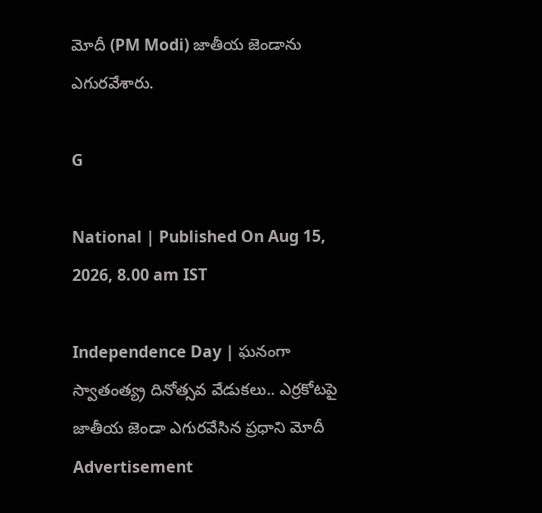మోదీ (PM Modi) జాతీయ జెండాను ఎగుర‌వేశారు.

G

National | Published On Aug 15, 2026, 8.00 am IST

Independence Day | ఘ‌నంగా స్వాతంత్య్ర దినోత్స‌వ వేడుక‌లు.. ఎర్ర‌కోట‌పై జాతీయ జెండా ఎగుర‌వేసిన ప్ర‌ధాని మోదీ
Advertisement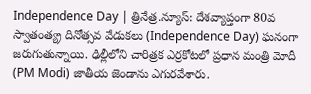Independence Day | త్రినేత్ర‌.న్యూస్‌: దేశ‌వ్యాప్తంగా 80వ స్వాతంత్య్ర దినోత్సవ వేడుక‌లు (Independence Day) ఘ‌నంగా జ‌రుగుతున్నాయి. ఢిల్లీలోని చారిత్ర‌క‌ ఎర్రకోటలో ప్రధాన మంత్రి మోదీ (PM Modi) జాతీయ జెండాను ఎగుర‌వేశారు.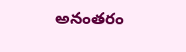అనంత‌రం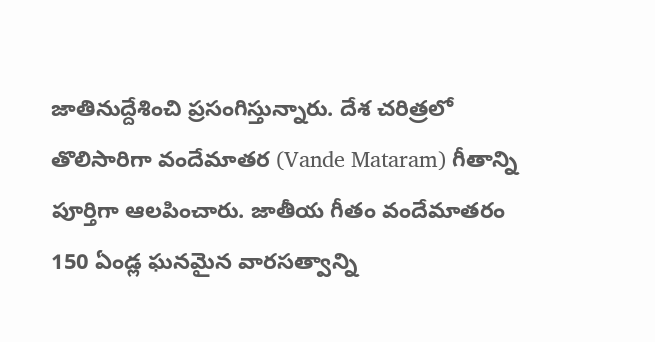జాతినుద్దేశించి ప్ర‌సంగిస్తున్నారు. దేశ చరిత్రలో తొలిసారిగా వందేమాతర (Vande Mataram) గీతాన్ని పూర్తిగా ఆలపించారు. జాతీయ గీతం వందేమాతరం 150 ఏండ్ల‌ ఘనమైన వార‌స‌త్వాన్ని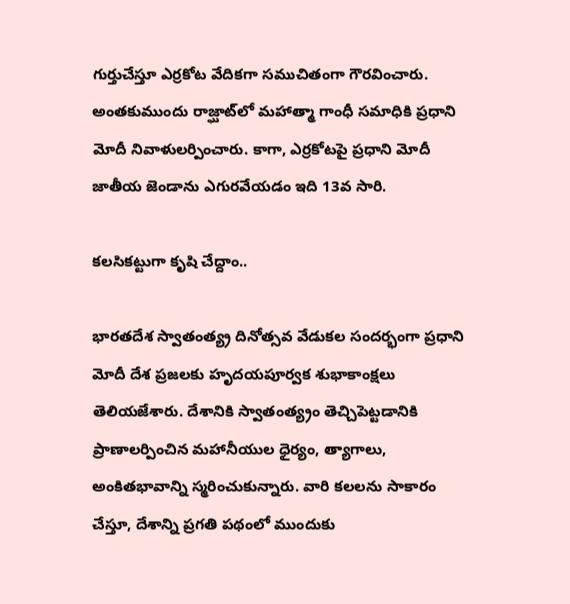గుర్తుచేస్తూ ఎర్ర‌కోట వేదిక‌గా సముచితంగా గౌరవించారు. అంతకుముందు రాజ్ఘాట్‌లో మ‌హాత్మా గాంధీ స‌మాధికి ప్రధాని మోదీ నివాళులర్పించారు. కాగా, ఎర్ర‌కోట‌పై ప్ర‌ధాని మోదీ జాతీయ జెండాను ఎగుర‌వేయ‌డం ఇది 13వ సారి.

క‌లసిక‌ట్టుగా కృషి చేద్దాం..

భారతదేశ స్వాతంత్య్ర దినోత్సవ వేడుకల సందర్భంగా ప్రధాని మోదీ దేశ ప్రజలకు హృదయపూర్వక శుభాకాంక్షలు తెలియజేశారు. దేశానికి స్వాతంత్య్రం తెచ్చిపెట్టడానికి ప్రాణాలర్పించిన మహానీయుల ధైర్యం, త్యాగాలు, అంకితభావాన్ని స్మరించుకున్నారు. వారి కలలను సాకారం చేస్తూ, దేశాన్ని ప్రగతి పథంలో ముందుకు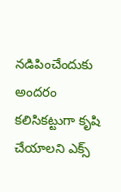నడిపించేందుకు అందరం కలిసికట్టుగా కృషి చేయాలని ఎక్స్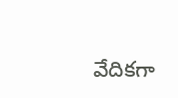వేదిక‌గా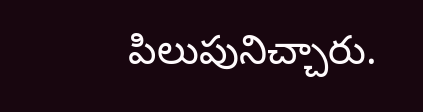పిలుపునిచ్చారు.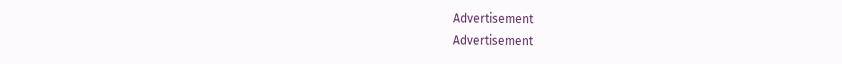Advertisement
Advertisement